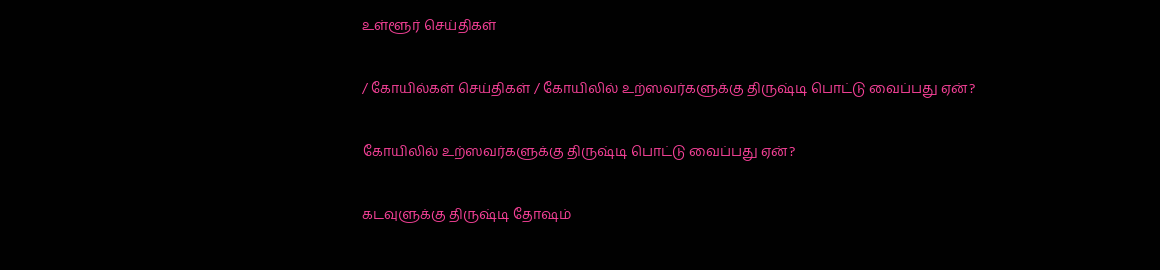உள்ளூர் செய்திகள்

/ கோயில்கள் செய்திகள் / கோயிலில் உற்ஸவர்களுக்கு திருஷ்டி பொட்டு வைப்பது ஏன்?

கோயிலில் உற்ஸவர்களுக்கு திருஷ்டி பொட்டு வைப்பது ஏன்?

கடவுளுக்கு திருஷ்டி தோஷம்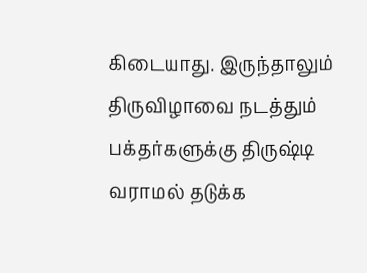கிடையாது. இருந்தாலும் திருவிழாவை நடத்தும் பக்தர்களுக்கு திருஷ்டி வராமல் தடுக்க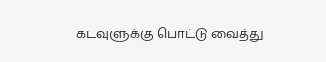கடவுளுக்கு பொட்டு வைத்து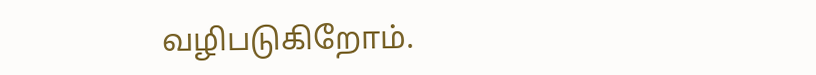வழிபடுகிறோம்.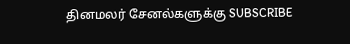தினமலர் சேனல்களுக்கு SUBSCRIBE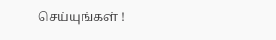செய்யுங்கள் !